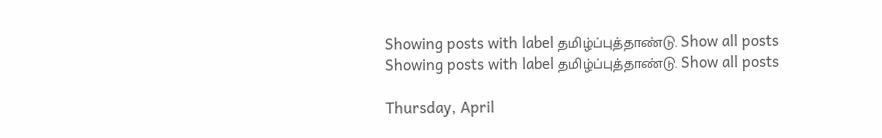Showing posts with label தமிழ்ப்புத்தாண்டு. Show all posts
Showing posts with label தமிழ்ப்புத்தாண்டு. Show all posts

Thursday, April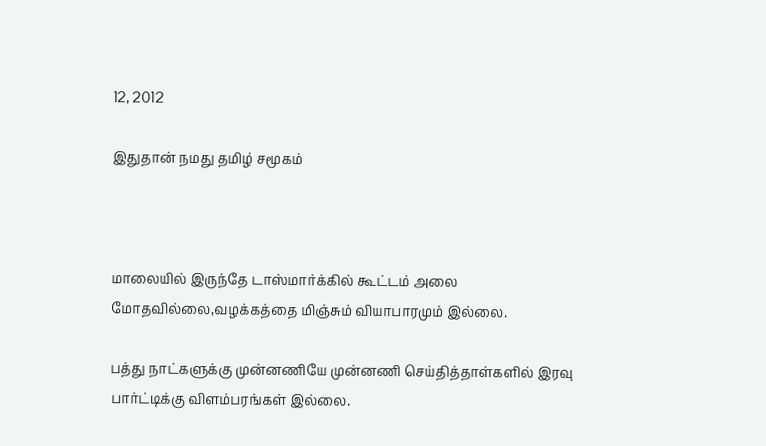12, 2012

இதுதான் நமது தமிழ் சமூகம்



மாலையில் இருந்தே டாஸ்மார்க்கில் கூட்டம் அலை மோதவில்லை,வழக்கத்தை மிஞ்சும் வியாபாரமும் இல்லை.

பத்து நாட்களுக்கு முன்னணியே முன்னணி செய்தித்தாள்களில் இரவு பார்ட்டிக்கு விளம்பரங்கள் இல்லை.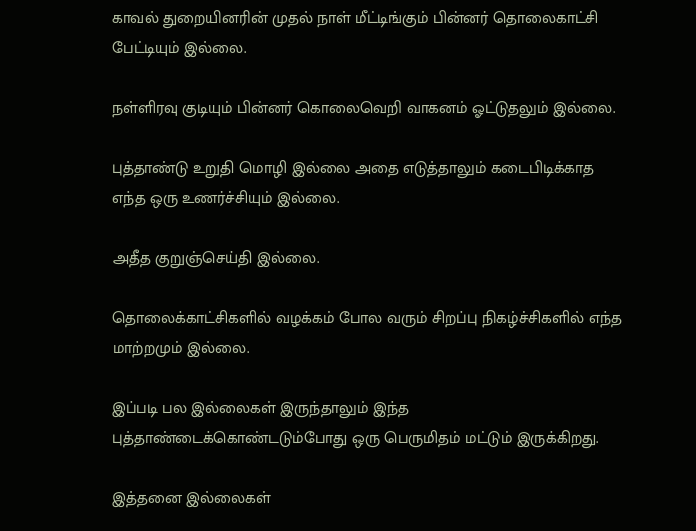காவல் துறையினரின் முதல் நாள் மீட்டிங்கும் பின்னர் தொலைகாட்சி பேட்டியும் இல்லை.

நள்ளிரவு குடியும் பின்னர் கொலைவெறி வாகனம் ஓட்டுதலும் இல்லை.

புத்தாண்டு உறுதி மொழி இல்லை அதை எடுத்தாலும் கடைபிடிக்காத எந்த ஒரு உணர்ச்சியும் இல்லை.

அதீத குறுஞ்செய்தி இல்லை.

தொலைக்காட்சிகளில் வழக்கம் போல வரும் சிறப்பு நிகழ்ச்சிகளில் எந்த மாற்றமும் இல்லை.

இப்படி பல இல்லைகள் இருந்தாலும் இந்த புத்தாண்டைக்கொண்டடும்போது ஒரு பெருமிதம் மட்டும் இருக்கிறது.

இத்தனை இல்லைகள்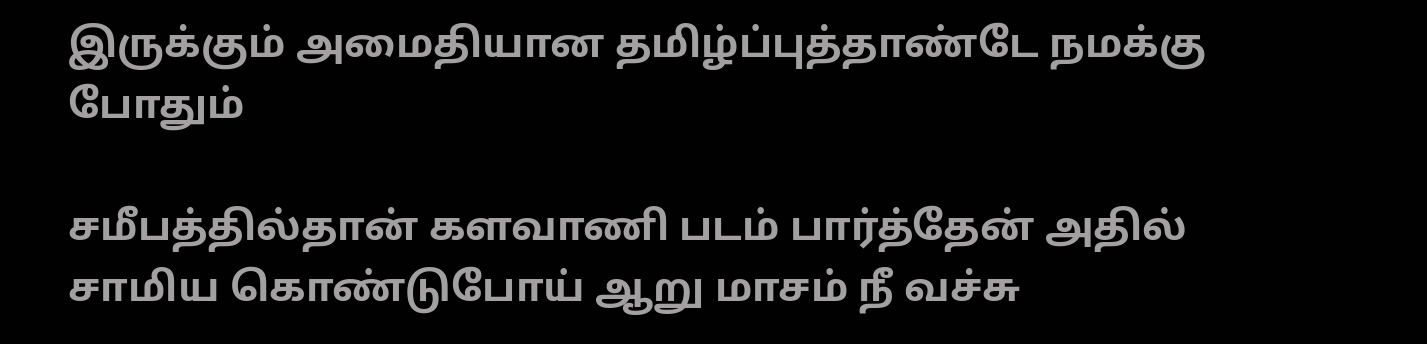இருக்கும் அமைதியான தமிழ்ப்புத்தாண்டே நமக்கு போதும்

சமீபத்தில்தான் களவாணி படம் பார்த்தேன் அதில் சாமிய கொண்டுபோய் ஆறு மாசம் நீ வச்சு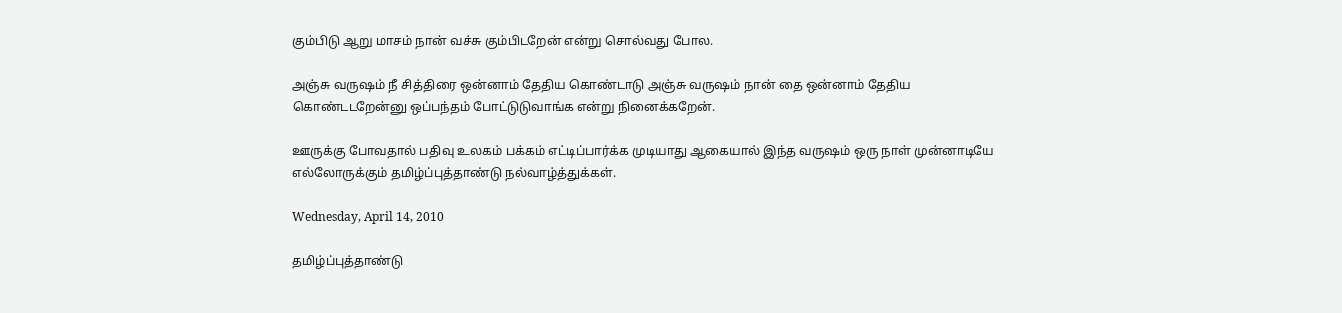கும்பிடு ஆறு மாசம் நான் வச்சு கும்பிடறேன் என்று சொல்வது போல.

அஞ்சு வருஷம் நீ சித்திரை ஒன்னாம் தேதிய கொண்டாடு அஞ்சு வருஷம் நான் தை ஒன்னாம் தேதிய கொண்டடறேன்னு ஒப்பந்தம் போட்டுடுவாங்க என்று நினைக்கறேன்.

ஊருக்கு போவதால் பதிவு உலகம் பக்கம் எட்டிப்பார்க்க முடியாது ஆகையால் இந்த வருஷம் ஒரு நாள் முன்னாடியே எல்லோருக்கும் தமிழ்ப்புத்தாண்டு நல்வாழ்த்துக்கள்.

Wednesday, April 14, 2010

தமிழ்ப்புத்தாண்டு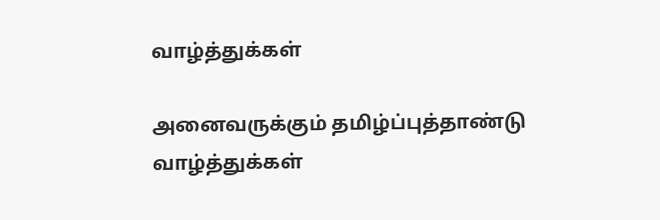வாழ்த்துக்கள்

அனைவருக்கும் தமிழ்ப்புத்தாண்டு வாழ்த்துக்கள்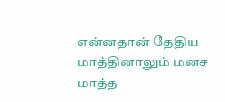என்னதான் தேதிய மாத்தினாலும் மனச மாத்த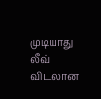முடியாது லீவ் விடலான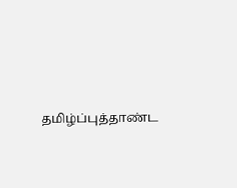தமிழ்ப்புத்தாண்ட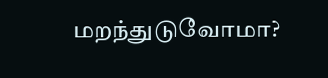மறந்துடுவோமா?